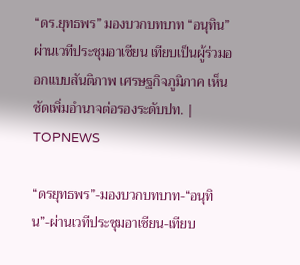“ดร.ยุทธพร” มองบวกบทบาท “อนุทิน” ผ่านเวทีประชุมอาเซียน เทียบเป็นผู้ร่วมออกแบบสันติภาพ เศรษฐกิจภูมิภาค เห็นชัดเพิ่มอำนาจต่อรองระดับปท. | TOPNEWS

“ดรยุทธพร”-มองบวกบทบาท-“อนุทิน”-ผ่านเวทีประชุมอาเซียน-เทียบ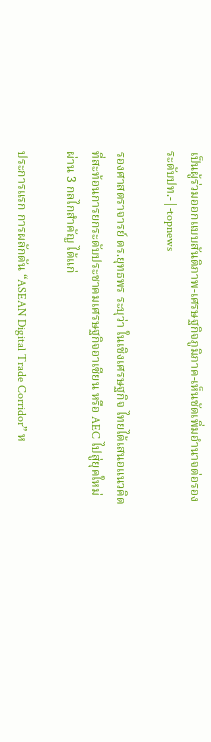เป็นผู้ร่วมออกแบบสันติภาพ-เศรษฐกิจภูมิภาค-เห็นชัดเพิ่มอำนาจต่อรองระดับปท.-|-topnews

รองศาสตราจารย์ ดร.ยุทธพร ระบุว่า ในเชิงเศรษฐกิจ ไทยได้เสนอแนวคิดที่สะท้อนการยกระดับประชาคมเศรษฐกิจอาเซียน หรือ AEC ไปสู่ยุคใหม่ ผ่าน 3 กลไกสำคัญ ได้แก่

ประการแรก การผลักดัน “ASEAN Digital Trade Corridor” ห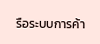รือระบบการค้า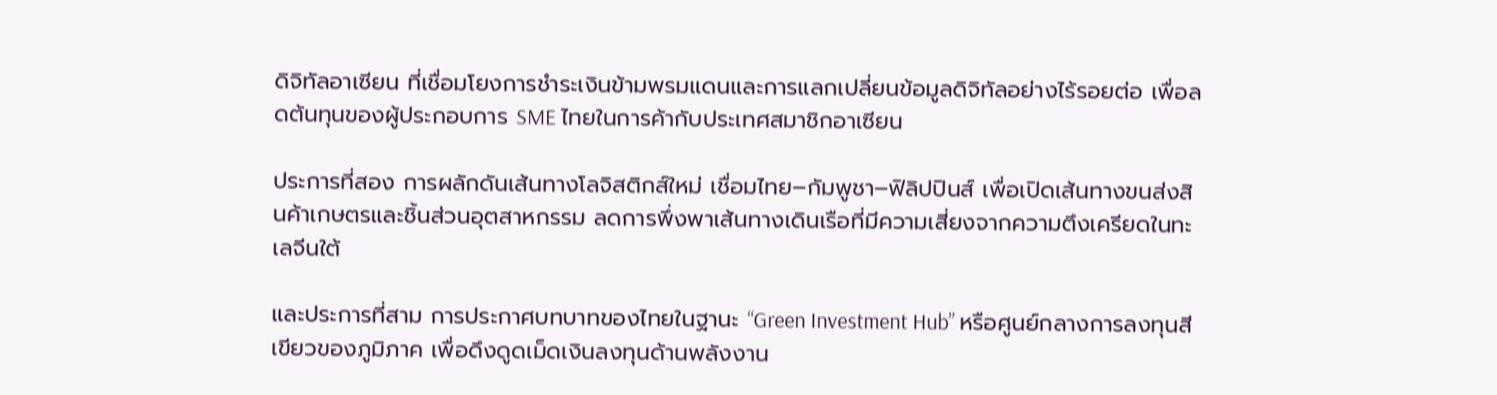ดิจิทัลอาเซียน ที่เชื่อมโยงการชำระเงินข้ามพรมแดนและการแลกเปลี่ยนข้อมูลดิจิทัลอย่างไร้รอยต่อ เพื่อลดต้นทุนของผู้ประกอบการ SME ไทยในการค้ากับประเทศสมาชิกอาเซียน

ประการที่สอง การผลักดันเส้นทางโลจิสติกส์ใหม่ เชื่อมไทย–กัมพูชา–ฟิลิปปินส์ เพื่อเปิดเส้นทางขนส่งสินค้าเกษตรและชิ้นส่วนอุตสาหกรรม ลดการพึ่งพาเส้นทางเดินเรือที่มีความเสี่ยงจากความตึงเครียดในทะเลจีนใต้

และประการที่สาม การประกาศบทบาทของไทยในฐานะ “Green Investment Hub” หรือศูนย์กลางการลงทุนสีเขียวของภูมิภาค เพื่อดึงดูดเม็ดเงินลงทุนด้านพลังงาน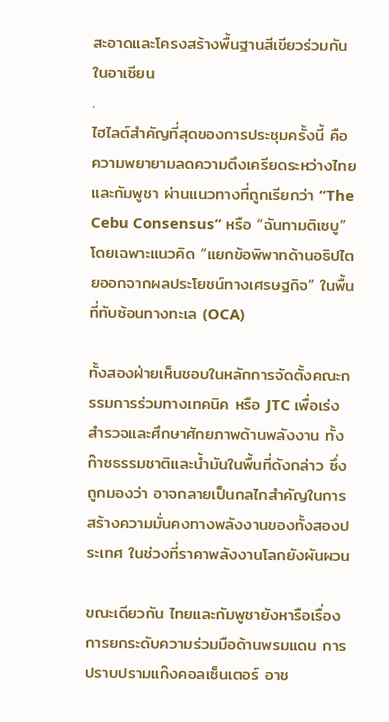สะอาดและโครงสร้างพื้นฐานสีเขียวร่วมกันในอาเซียน
.
ไฮไลต์สำคัญที่สุดของการประชุมครั้งนี้ คือความพยายามลดความตึงเครียดระหว่างไทยและกัมพูชา ผ่านแนวทางที่ถูกเรียกว่า “The Cebu Consensus” หรือ “ฉันทามติเซบู” โดยเฉพาะแนวคิด “แยกข้อพิพาทด้านอธิปไตยออกจากผลประโยชน์ทางเศรษฐกิจ” ในพื้นที่ทับซ้อนทางทะเล (OCA)

ทั้งสองฝ่ายเห็นชอบในหลักการจัดตั้งคณะกรรมการร่วมทางเทคนิค หรือ JTC เพื่อเร่งสำรวจและศึกษาศักยภาพด้านพลังงาน ทั้งก๊าซธรรมชาติและน้ำมันในพื้นที่ดังกล่าว ซึ่งถูกมองว่า อาจกลายเป็นกลไกสำคัญในการสร้างความมั่นคงทางพลังงานของทั้งสองประเทศ ในช่วงที่ราคาพลังงานโลกยังผันผวน

ขณะเดียวกัน ไทยและกัมพูชายังหารือเรื่องการยกระดับความร่วมมือด้านพรมแดน การปราบปรามแก๊งคอลเซ็นเตอร์ อาช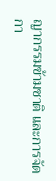ญากรรมข้ามชาติ และการจัดกา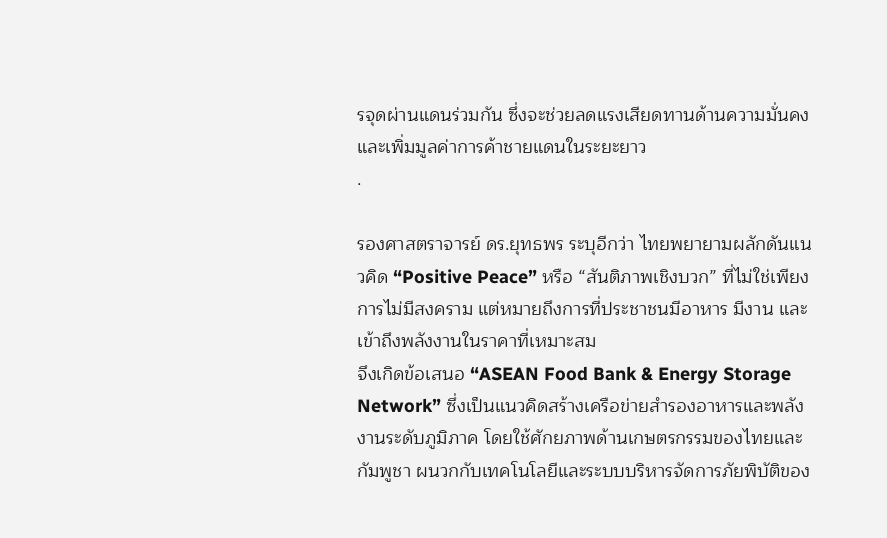รจุดผ่านแดนร่วมกัน ซึ่งจะช่วยลดแรงเสียดทานด้านความมั่นคง และเพิ่มมูลค่าการค้าชายแดนในระยะยาว
.

รองศาสตราจารย์ ดร.ยุทธพร ระบุอีกว่า ไทยพยายามผลักดันแนวคิด “Positive Peace” หรือ “สันติภาพเชิงบวก” ที่ไม่ใช่เพียงการไม่มีสงคราม แต่หมายถึงการที่ประชาชนมีอาหาร มีงาน และเข้าถึงพลังงานในราคาที่เหมาะสม
จึงเกิดข้อเสนอ “ASEAN Food Bank & Energy Storage Network” ซึ่งเป็นแนวคิดสร้างเครือข่ายสำรองอาหารและพลังงานระดับภูมิภาค โดยใช้ศักยภาพด้านเกษตรกรรมของไทยและกัมพูชา ผนวกกับเทคโนโลยีและระบบบริหารจัดการภัยพิบัติของ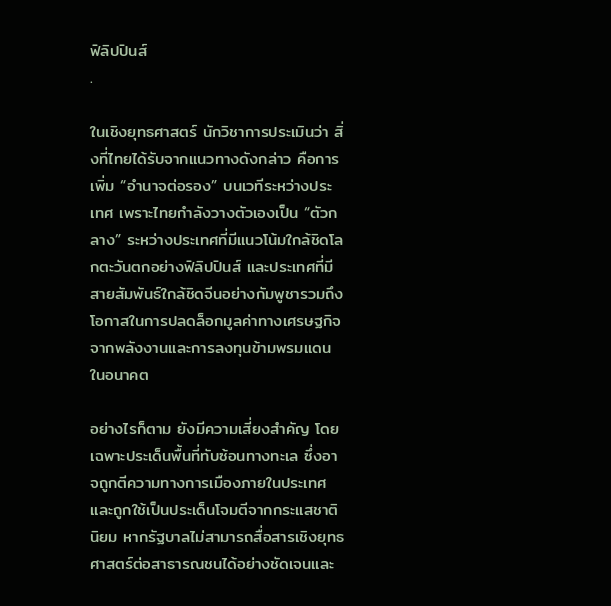ฟิลิปปินส์
.

ในเชิงยุทธศาสตร์ นักวิชาการประเมินว่า สิ่งที่ไทยได้รับจากแนวทางดังกล่าว คือการเพิ่ม “อำนาจต่อรอง” บนเวทีระหว่างประเทศ เพราะไทยกำลังวางตัวเองเป็น “ตัวกลาง” ระหว่างประเทศที่มีแนวโน้มใกล้ชิดโลกตะวันตกอย่างฟิลิปปินส์ และประเทศที่มีสายสัมพันธ์ใกล้ชิดจีนอย่างกัมพูชารวมถึงโอกาสในการปลดล็อกมูลค่าทางเศรษฐกิจจากพลังงานและการลงทุนข้ามพรมแดนในอนาคต

อย่างไรก็ตาม ยังมีความเสี่ยงสำคัญ โดยเฉพาะประเด็นพื้นที่ทับซ้อนทางทะเล ซึ่งอาจถูกตีความทางการเมืองภายในประเทศ และถูกใช้เป็นประเด็นโจมตีจากกระแสชาตินิยม หากรัฐบาลไม่สามารถสื่อสารเชิงยุทธศาสตร์ต่อสาธารณชนได้อย่างชัดเจนและ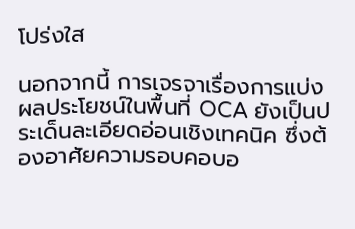โปร่งใส

นอกจากนี้ การเจรจาเรื่องการแบ่งผลประโยชน์ในพื้นที่ OCA ยังเป็นประเด็นละเอียดอ่อนเชิงเทคนิค ซึ่งต้องอาศัยความรอบคอบอ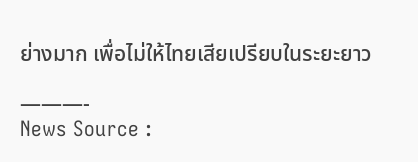ย่างมาก เพื่อไม่ให้ไทยเสียเปรียบในระยะยาว

———-
News Source :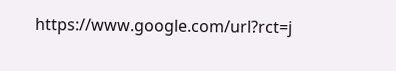https://www.google.com/url?rct=j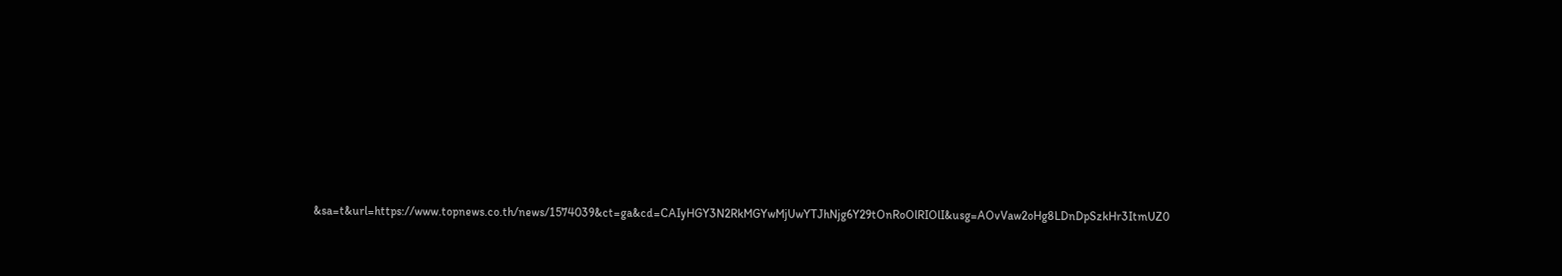&sa=t&url=https://www.topnews.co.th/news/1574039&ct=ga&cd=CAIyHGY3N2RkMGYwMjUwYTJhNjg6Y29tOnRoOlRIOlI&usg=AOvVaw2oHg8LDnDpSzkHr3ItmUZ0